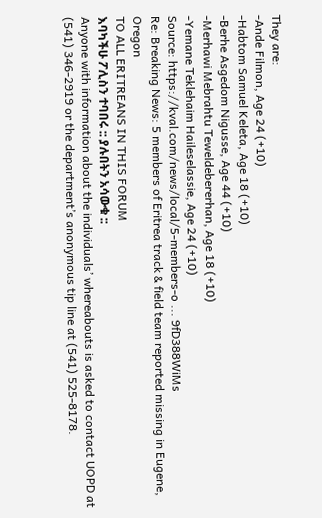They are:
-Ande Filmon, Age 24 (+10)
-Habtom Samuel Keleta, Age 18 (+10)
-Berhe Asgedom Nigusse, Age 44 (+10)
-Merhawi Mebrahtu Teweldebererhan, Age 18 (+10)
-Yemane Teklehaim Haileselassie, Age 24 (+10)
Source: https://kval.com/news/local/5-members-o ... 9fD388WiMs
Re: Breaking News: 5 members of Eritrea track & field team reported missing in Eugene, Oregon
TO ALL ERITREANS IN THIS FORUM
እባካችሁ ፖሊስን ተባበሩ :: ያሉበትን አሳውቁ ::
Anyone with information about the individuals’ whereabouts is asked to contact UOPD at (541) 346-2919 or the department’s anonymous tip line at (541) 525-8178.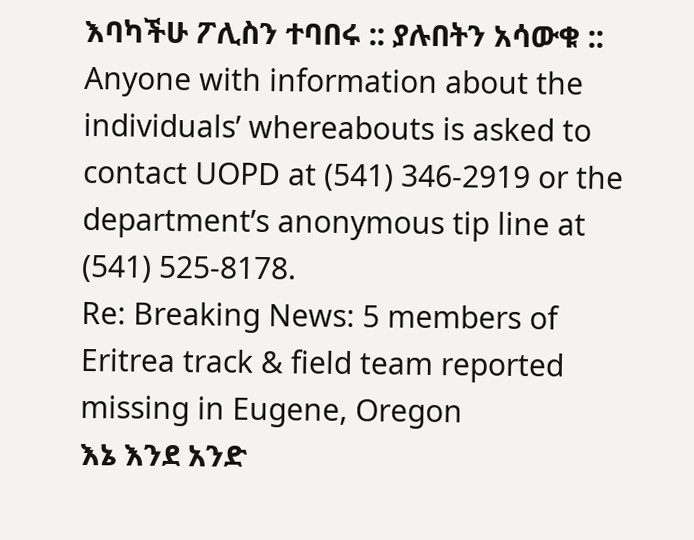እባካችሁ ፖሊስን ተባበሩ :: ያሉበትን አሳውቁ ::
Anyone with information about the individuals’ whereabouts is asked to contact UOPD at (541) 346-2919 or the department’s anonymous tip line at (541) 525-8178.
Re: Breaking News: 5 members of Eritrea track & field team reported missing in Eugene, Oregon
እኔ እንደ አንድ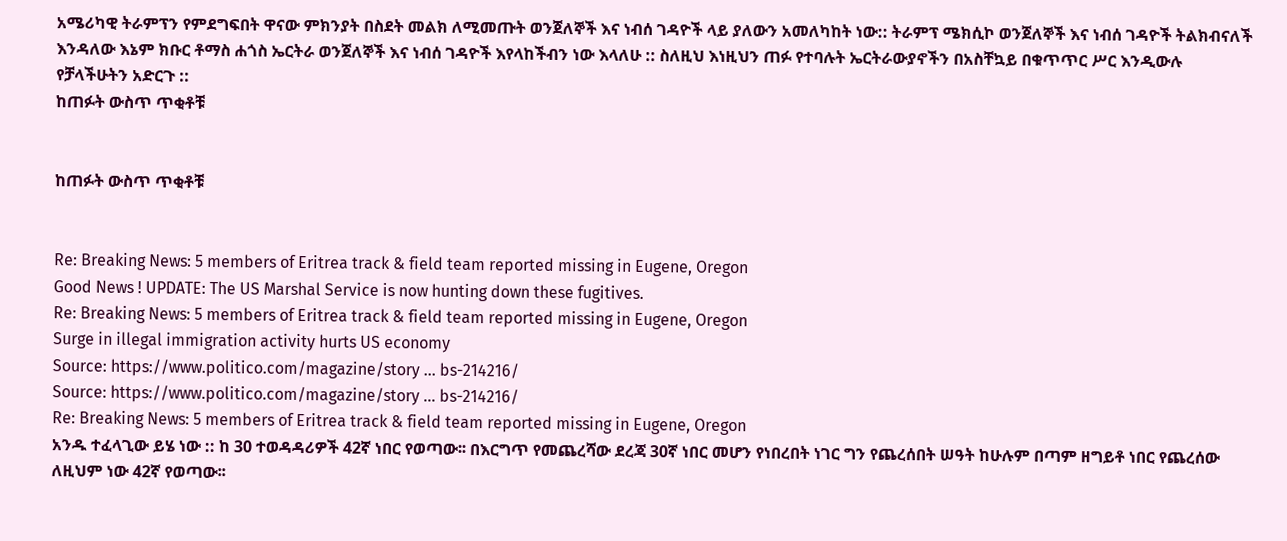አሜሪካዊ ትራምፕን የምደግፍበት ዋናው ምክንያት በስደት መልክ ለሚመጡት ወንጀለኞች እና ነብሰ ገዳዮች ላይ ያለውን አመለካከት ነው:: ትራምፕ ሜክሲኮ ወንጀለኞች እና ነብሰ ገዳዮች ትልክብናለች እንዳለው እኔም ክቡር ቶማስ ሐጎስ ኤርትራ ወንጀለኞች እና ነብሰ ገዳዮች እየላከችብን ነው እላለሁ :: ስለዚህ እነዚህን ጠፉ የተባሉት ኤርትራውያኖችን በአስቸኳይ በቁጥጥር ሥር እንዲውሉ የቻላችሁትን አድርጉ ::
ከጠፉት ውስጥ ጥቂቶቹ


ከጠፉት ውስጥ ጥቂቶቹ


Re: Breaking News: 5 members of Eritrea track & field team reported missing in Eugene, Oregon
Good News ! UPDATE: The US Marshal Service is now hunting down these fugitives.
Re: Breaking News: 5 members of Eritrea track & field team reported missing in Eugene, Oregon
Surge in illegal immigration activity hurts US economy
Source: https://www.politico.com/magazine/story ... bs-214216/
Source: https://www.politico.com/magazine/story ... bs-214216/
Re: Breaking News: 5 members of Eritrea track & field team reported missing in Eugene, Oregon
አንዱ ተፈላጊው ይሄ ነው :: ከ 30 ተወዳዳሪዎች 42ኛ ነበር የወጣው፡፡ በእርግጥ የመጨረሻው ደረጃ 30ኛ ነበር መሆን የነበረበት ነገር ግን የጨረሰበት ሠዓት ከሁሉም በጣም ዘግይቶ ነበር የጨረሰው ለዚህም ነው 42ኛ የወጣው፡፡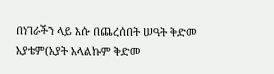በነገራችን ላይ እሱ በጨረሰበት ሠዓት ቅድመ አያቴም(አያት አላልኩም ቅድመ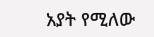አያት የሚለው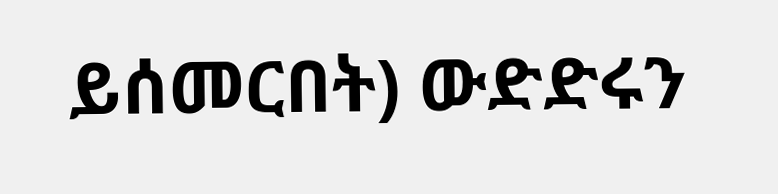ይሰመርበት) ውድድሩን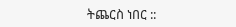ትጨርስ ነበር ::